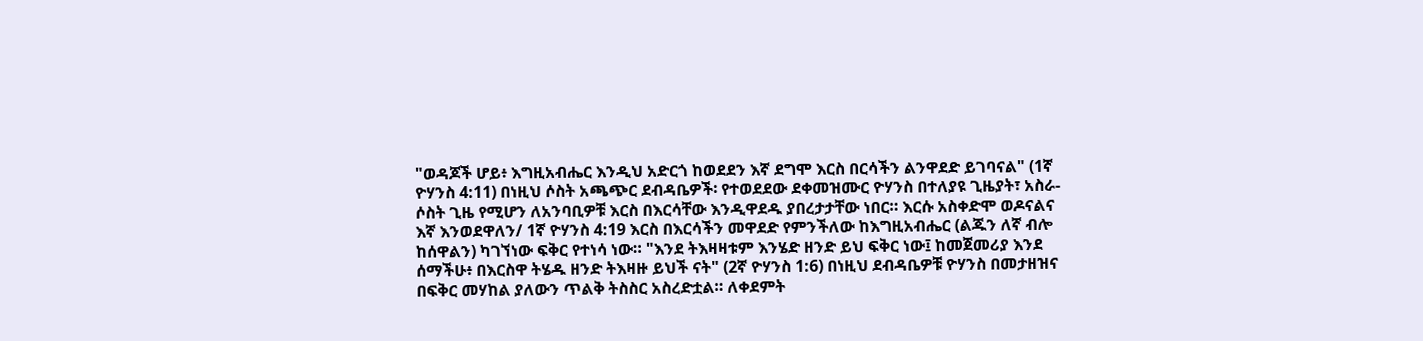"ወዳጆች ሆይ፥ እግዚአብሔር እንዲህ አድርጎ ከወደደን እኛ ደግሞ እርስ በርሳችን ልንዋደድ ይገባናል" (1ኛ ዮሃንስ 4:11) በነዚህ ሶስት አጫጭር ደብዳቤዎች፡ የተወደደው ደቀመዝሙር ዮሃንስ በተለያዩ ጊዜያት፣ አስራ-ሶስት ጊዜ የሚሆን ለአንባቢዎቹ እርስ በእርሳቸው እንዲዋደዱ ያበረታታቸው ነበር። እርሱ አስቀድሞ ወዶናልና እኛ እንወደዋለን/ 1ኛ ዮሃንስ 4:19 እርስ በእርሳችን መዋደድ የምንችለው ከእግዚአብሔር (ልጁን ለኛ ብሎ ከሰዋልን) ካገኘነው ፍቅር የተነሳ ነው። "እንደ ትእዛዛቱም እንሄድ ዘንድ ይህ ፍቅር ነው፤ ከመጀመሪያ እንደ ሰማችሁ፥ በእርስዋ ትሄዱ ዘንድ ትእዛዙ ይህች ናት" (2ኛ ዮሃንስ 1:6) በነዚህ ደብዳቤዎቹ ዮሃንስ በመታዘዝና በፍቅር መሃከል ያለውን ጥልቅ ትስስር አስረድቷል። ለቀደምት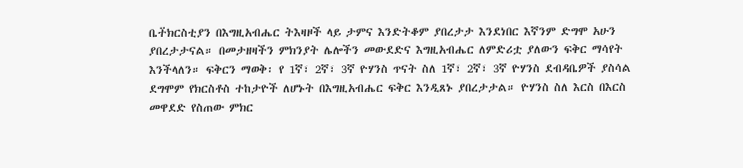ቤተ፟ክርስቲያን በእግዚአብሔር ትእዛዞች ላይ ታምና እንድትቆም ያበረታታ እንደነበር እኛንም ድግሞ አሁን ያበረታታናል። በመታዘዛችን ምክንያት ሌሎችን መውደድና እግዚአብሔር ለምድሪቷ ያለውን ፍቅር ማሳየት እንችላለን። ፍቅርን ማወቅ፡ የ 1ኛ፣ 2ኛ፣ 3ኛ ዮሃንስ ጥናት ስለ 1ኛ፣ 2ኛ፣ 3ኛ ዮሃንስ ደብዳቤዎች ያስሳል ደግሞም የክርስቶስ ተከታዮች ለሆኑት በእግዚአብሔር ፍቅር እንዲጸኑ ያበረታታል። ዮሃንስ ስለ እርስ በእርስ መዋደድ የስጠው ምክር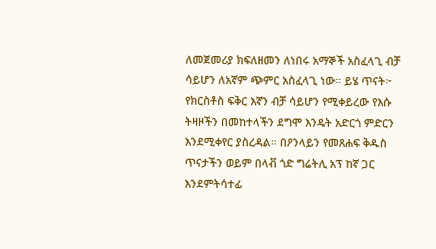ለመጀመሪያ ክፍለዘመን ለነበሩ አማኞች አስፈላጊ ብቻ ሳይሆን ለአኛም ጭምር አስፈላጊ ነው። ይሄ ጥናት፦ የክርስቶስ ፍቅር እኛን ብቻ ሳይሆን የሚቀይረው የእሱ ትዛዞችን በመከተላችን ደግሞ እንዴት አድርጎ ምድርን እንደሚቀየር ያስረዳል። በዖንላይን የመጸሐፍ ቅዱስ ጥናታችን ወይም በላቭ ጎድ ግሬትሊ አፕ ከኛ ጋር እንደምትሳተፊ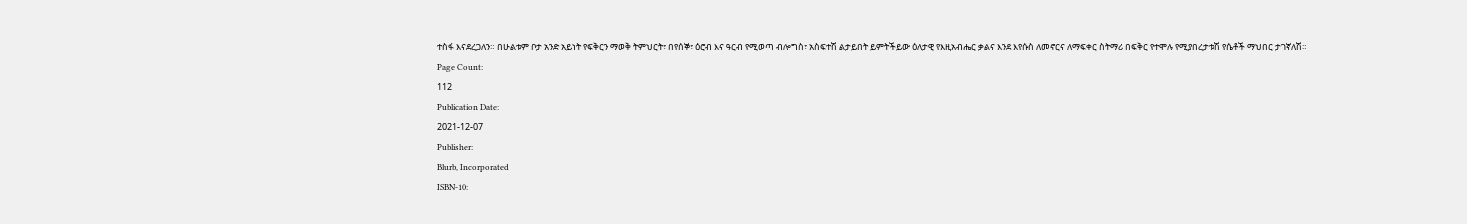ተስፋ እናደረጋለን። በሁልቱም ቦታ አንድ አይነት የፍቅርን ማወቅ ትምህርት፣ በየሰኞ፣ ዕሮብ እና ዓርብ የሚወጣ ብሎግስ፣ አስፍተሽ ልታይበት ይምትችይው ዕለታዊ የእዚአብሔር ቃልና እንደ እየሱስ ለመኖርና ለማፍቀር ስትማሪ በፍቅር የተሞሉ የሚያበረታቱሽ የሴቶች ማህበር ታገኛለሽ።
Page Count:
112
Publication Date:
2021-12-07
Publisher:
Blurb, Incorporated
ISBN-10: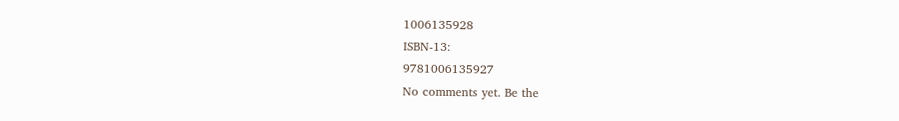1006135928
ISBN-13:
9781006135927
No comments yet. Be the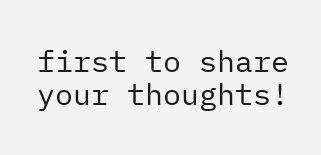first to share your thoughts!